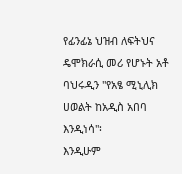የፊንፊኔ ህዝብ ለፍትህና ዴሞክራሲ መሪ የሆኑት አቶ ባህሩዲን "የአፄ ሚኒሊክ ሀወልት ከአዲስ አበባ እንዲነሳ"፡
እንዲሁም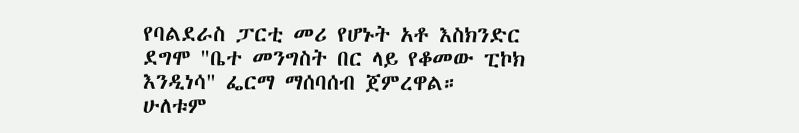የባልደራስ ፓርቲ መሪ የሆኑት አቶ እስክንድር ደግሞ "ቤተ መንግስት በር ላይ የቆመው ፒኮክ እንዲነሳ" ፌርማ ማሰባሰብ ጀምረዋል።
ሁለቱም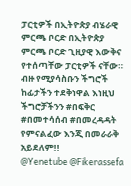ፓርቲዎች በኢትዮጵያ ብሄራዊ ምርጫ ቦርድ በኢትዮጵያ ምርጫ ቦርድ ጊዚያዊ እውቅና የተሰጣቸው ፓርቲዎች ናቸው።
ብዙ የሚያሳስቡን ችግሮች ከፊታችን ተደቅነዋል እነዚህ ችግሮቻችንን #በፍቅር #በመተሳሰብ #በመረዳዳት የምናልፈው እንጂ በመራራቅ አይደለም!!
@Yenetube @Fikerassefa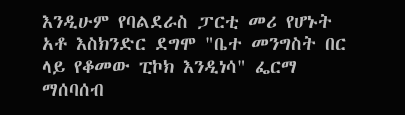እንዲሁም የባልደራስ ፓርቲ መሪ የሆኑት አቶ እስክንድር ደግሞ "ቤተ መንግስት በር ላይ የቆመው ፒኮክ እንዲነሳ" ፌርማ ማሰባሰብ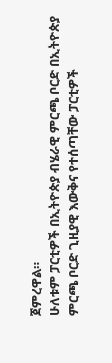ጀምረዋል።
ሁለቱም ፓርቲዎች በኢትዮጵያ ብሄራዊ ምርጫ ቦርድ በኢትዮጵያ ምርጫ ቦርድ ጊዚያዊ እውቅና የተሰጣቸው ፓርቲዎች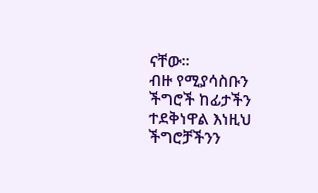ናቸው።
ብዙ የሚያሳስቡን ችግሮች ከፊታችን ተደቅነዋል እነዚህ ችግሮቻችንን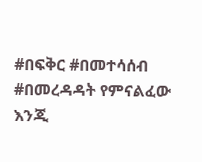#በፍቅር #በመተሳሰብ #በመረዳዳት የምናልፈው እንጂ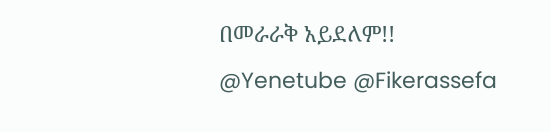በመራራቅ አይደለም!!
@Yenetube @Fikerassefa